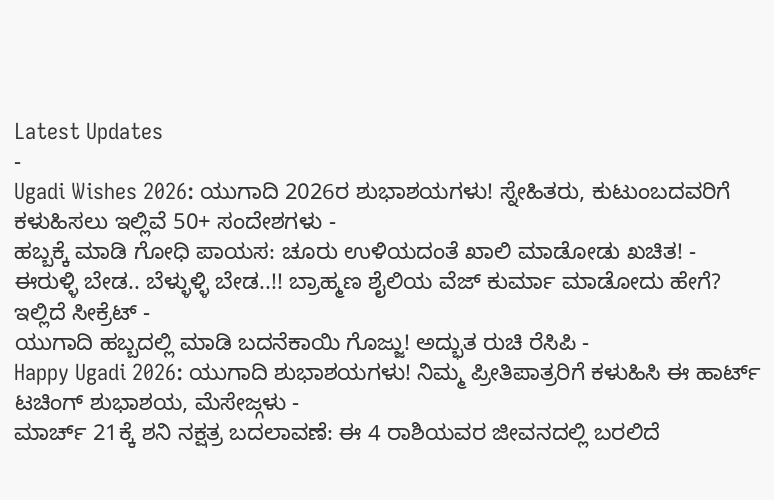Latest Updates
-
Ugadi Wishes 2026: ಯುಗಾದಿ 2026ರ ಶುಭಾಶಯಗಳು! ಸ್ನೇಹಿತರು, ಕುಟುಂಬದವರಿಗೆ ಕಳುಹಿಸಲು ಇಲ್ಲಿವೆ 50+ ಸಂದೇಶಗಳು -
ಹಬ್ಬಕ್ಕೆ ಮಾಡಿ ಗೋಧಿ ಪಾಯಸ: ಚೂರು ಉಳಿಯದಂತೆ ಖಾಲಿ ಮಾಡೋಡು ಖಚಿತ! -
ಈರುಳ್ಳಿ ಬೇಡ.. ಬೆಳ್ಳುಳ್ಳಿ ಬೇಡ..!! ಬ್ರಾಹ್ಮಣ ಶೈಲಿಯ ವೆಜ್ ಕುರ್ಮಾ ಮಾಡೋದು ಹೇಗೆ? ಇಲ್ಲಿದೆ ಸೀಕ್ರೆಟ್ -
ಯುಗಾದಿ ಹಬ್ಬದಲ್ಲಿ ಮಾಡಿ ಬದನೆಕಾಯಿ ಗೊಜ್ಜು! ಅದ್ಭುತ ರುಚಿ ರೆಸಿಪಿ -
Happy Ugadi 2026: ಯುಗಾದಿ ಶುಭಾಶಯಗಳು! ನಿಮ್ಮ ಪ್ರೀತಿಪಾತ್ರರಿಗೆ ಕಳುಹಿಸಿ ಈ ಹಾರ್ಟ್ ಟಚಿಂಗ್ ಶುಭಾಶಯ, ಮೆಸೇಜ್ಗಳು -
ಮಾರ್ಚ್ 21ಕ್ಕೆ ಶನಿ ನಕ್ಷತ್ರ ಬದಲಾವಣೆ: ಈ 4 ರಾಶಿಯವರ ಜೀವನದಲ್ಲಿ ಬರಲಿದೆ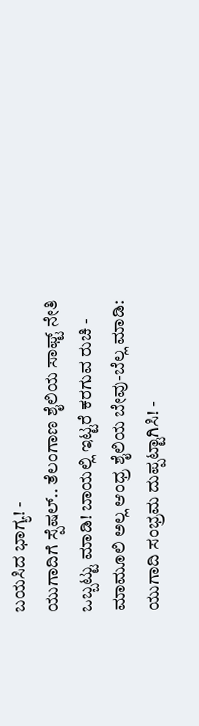ಬಯಸಿದ ಭಾಗ್ಯ! -
ಯುಗಾದಿಗೆ ಸ್ಪೆಷಲ್.. ತೆಲಂಗಾಣ ಶೈಲಿಯ ಸಾಫ್ಟ್ ನೇತಿ ಒಬ್ಬಟ್ಟು ಮಾಡಿ! ಬಾಯಲ್ಲಿ ಇಟ್ಟರೆ ಕರಗುವ ರುಚಿ -
ಮಾಮೂಲಿ ಅಲ್ಲ ಆಂಧ್ರ ಶೈಲಿಯ ಬೇವು-ಬೆಲ್ಲ ಮಾಡಿ: ಯುಗಾದಿ ಸಂಭ್ರಮ ದುಪ್ಪಟ್ಟಾಗಿಸಿ! -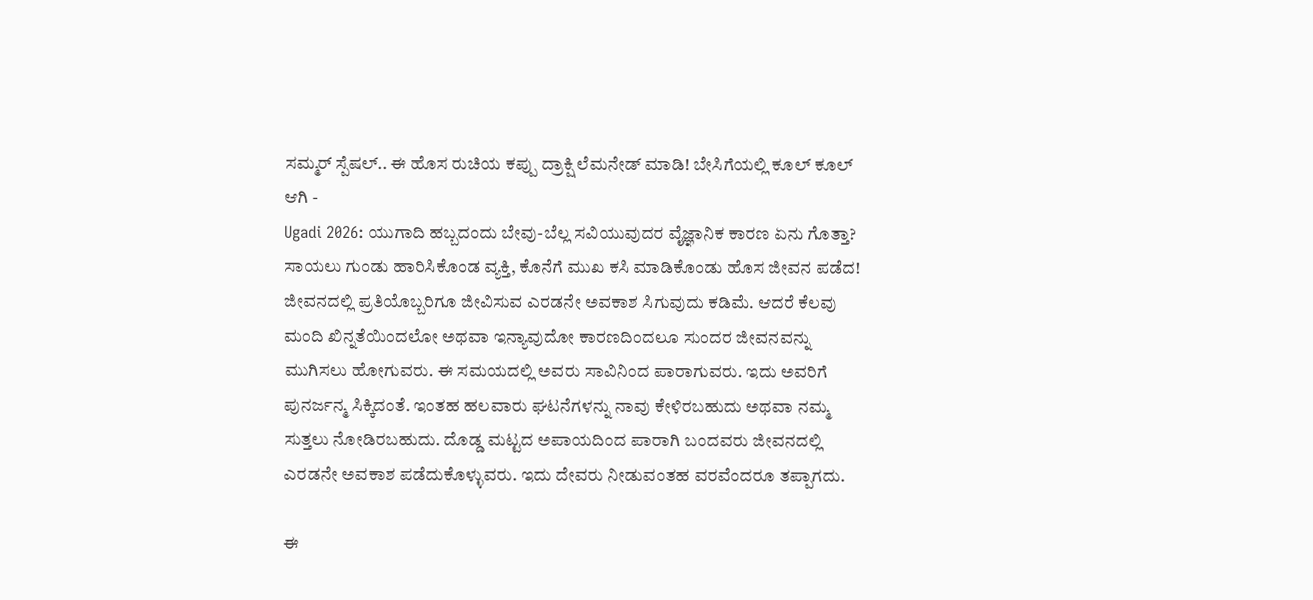ಸಮ್ಮರ್ ಸ್ಪೆಷಲ್.. ಈ ಹೊಸ ರುಚಿಯ ಕಪ್ಪು ದ್ರಾಕ್ಷಿ ಲೆಮನೇಡ್ ಮಾಡಿ! ಬೇಸಿಗೆಯಲ್ಲಿ ಕೂಲ್ ಕೂಲ್ ಆಗಿ -
Ugadi 2026: ಯುಗಾದಿ ಹಬ್ಬದಂದು ಬೇವು-ಬೆಲ್ಲ ಸವಿಯುವುದರ ವೈಜ್ಞಾನಿಕ ಕಾರಣ ಏನು ಗೊತ್ತಾ?
ಸಾಯಲು ಗುಂಡು ಹಾರಿಸಿಕೊಂಡ ವ್ಯಕ್ತಿ, ಕೊನೆಗೆ ಮುಖ ಕಸಿ ಮಾಡಿಕೊಂಡು ಹೊಸ ಜೀವನ ಪಡೆದ!
ಜೀವನದಲ್ಲಿ ಪ್ರತಿಯೊಬ್ಬರಿಗೂ ಜೀವಿಸುವ ಎರಡನೇ ಅವಕಾಶ ಸಿಗುವುದು ಕಡಿಮೆ. ಆದರೆ ಕೆಲವು ಮಂದಿ ಖಿನ್ನತೆಯಿಂದಲೋ ಅಥವಾ ಇನ್ಯಾವುದೋ ಕಾರಣದಿಂದಲೂ ಸುಂದರ ಜೀವನವನ್ನು ಮುಗಿಸಲು ಹೋಗುವರು. ಈ ಸಮಯದಲ್ಲಿ ಅವರು ಸಾವಿನಿಂದ ಪಾರಾಗುವರು. ಇದು ಅವರಿಗೆ ಪುನರ್ಜನ್ಮ ಸಿಕ್ಕಿದಂತೆ. ಇಂತಹ ಹಲವಾರು ಘಟನೆಗಳನ್ನು ನಾವು ಕೇಳಿರಬಹುದು ಅಥವಾ ನಮ್ಮ ಸುತ್ತಲು ನೋಡಿರಬಹುದು. ದೊಡ್ಡ ಮಟ್ಟದ ಅಪಾಯದಿಂದ ಪಾರಾಗಿ ಬಂದವರು ಜೀವನದಲ್ಲಿ ಎರಡನೇ ಅವಕಾಶ ಪಡೆದುಕೊಳ್ಳುವರು. ಇದು ದೇವರು ನೀಡುವಂತಹ ವರವೆಂದರೂ ತಪ್ಪಾಗದು.

ಈ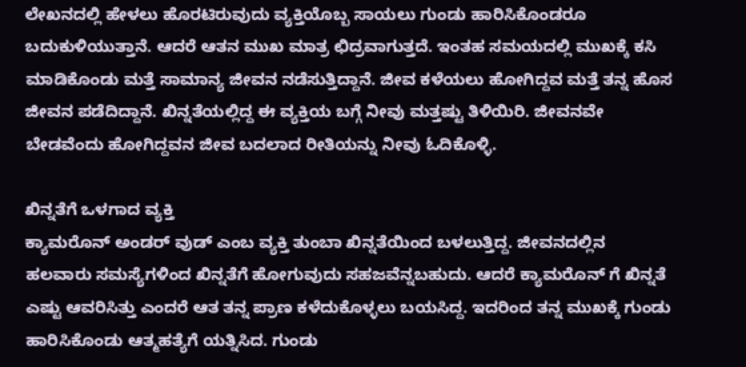ಲೇಖನದಲ್ಲಿ ಹೇಳಲು ಹೊರಟಿರುವುದು ವ್ಯಕ್ತಿಯೊಬ್ಬ ಸಾಯಲು ಗುಂಡು ಹಾರಿಸಿಕೊಂಡರೂ ಬದುಕುಳಿಯುತ್ತಾನೆ. ಆದರೆ ಆತನ ಮುಖ ಮಾತ್ರ ಛಿದ್ರವಾಗುತ್ತದೆ. ಇಂತಹ ಸಮಯದಲ್ಲಿ ಮುಖಕ್ಕೆ ಕಸಿ ಮಾಡಿಕೊಂಡು ಮತ್ತೆ ಸಾಮಾನ್ಯ ಜೀವನ ನಡೆಸುತ್ತಿದ್ದಾನೆ. ಜೀವ ಕಳೆಯಲು ಹೋಗಿದ್ದವ ಮತ್ತೆ ತನ್ನ ಹೊಸ ಜೀವನ ಪಡೆದಿದ್ದಾನೆ. ಖಿನ್ನತೆಯಲ್ಲಿದ್ದ ಈ ವ್ಯಕ್ತಿಯ ಬಗ್ಗೆ ನೀವು ಮತ್ತಷ್ಟು ತಿಳಿಯಿರಿ. ಜೀವನವೇ ಬೇಡವೆಂದು ಹೋಗಿದ್ದವನ ಜೀವ ಬದಲಾದ ರೀತಿಯನ್ನು ನೀವು ಓದಿಕೊಳ್ಳಿ.

ಖಿನ್ನತೆಗೆ ಒಳಗಾದ ವ್ಯಕ್ತಿ
ಕ್ಯಾಮರೊನ್ ಅಂಡರ್ ವುಡ್ ಎಂಬ ವ್ಯಕ್ತಿ ತುಂಬಾ ಖಿನ್ನತೆಯಿಂದ ಬಳಲುತ್ತಿದ್ದ. ಜೀವನದಲ್ಲಿನ ಹಲವಾರು ಸಮಸ್ಯೆಗಳಿಂದ ಖಿನ್ನತೆಗೆ ಹೋಗುವುದು ಸಹಜವೆನ್ನಬಹುದು. ಆದರೆ ಕ್ಯಾಮರೊನ್ ಗೆ ಖಿನ್ನತೆ ಎಷ್ಟು ಆವರಿಸಿತ್ತು ಎಂದರೆ ಆತ ತನ್ನ ಪ್ರಾಣ ಕಳೆದುಕೊಳ್ಳಲು ಬಯಸಿದ್ದ. ಇದರಿಂದ ತನ್ನ ಮುಖಕ್ಕೆ ಗುಂಡು ಹಾರಿಸಿಕೊಂಡು ಆತ್ಮಹತ್ಯೆಗೆ ಯತ್ನಿಸಿದ. ಗುಂಡು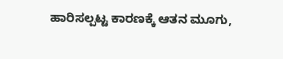ಹಾರಿಸಲ್ಪಟ್ಟ ಕಾರಣಕ್ಕೆ ಆತನ ಮೂಗು,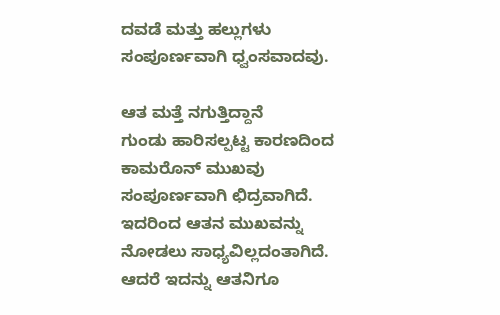ದವಡೆ ಮತ್ತು ಹಲ್ಲುಗಳು ಸಂಪೂರ್ಣವಾಗಿ ಧ್ವಂಸವಾದವು.

ಆತ ಮತ್ತೆ ನಗುತ್ತಿದ್ದಾನೆ
ಗುಂಡು ಹಾರಿಸಲ್ಪಟ್ಟ ಕಾರಣದಿಂದ ಕಾಮರೊನ್ ಮುಖವು ಸಂಪೂರ್ಣವಾಗಿ ಛಿದ್ರವಾಗಿದೆ. ಇದರಿಂದ ಆತನ ಮುಖವನ್ನು ನೋಡಲು ಸಾಧ್ಯವಿಲ್ಲದಂತಾಗಿದೆ. ಆದರೆ ಇದನ್ನು ಆತನಿಗೂ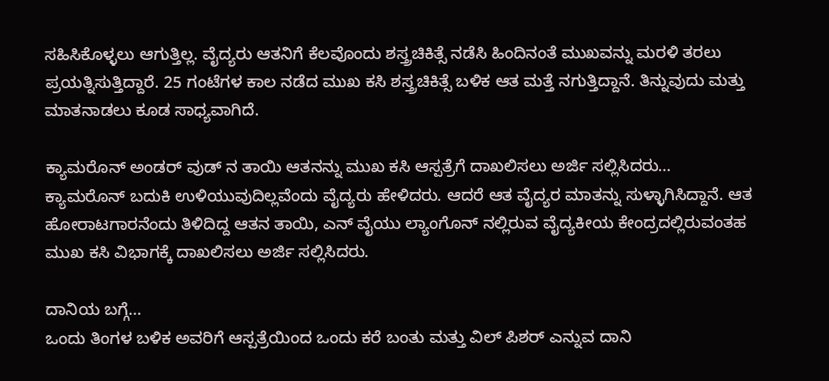ಸಹಿಸಿಕೊಳ್ಳಲು ಆಗುತ್ತಿಲ್ಲ. ವೈದ್ಯರು ಆತನಿಗೆ ಕೆಲವೊಂದು ಶಸ್ತ್ರಚಿಕಿತ್ಸೆ ನಡೆಸಿ ಹಿಂದಿನಂತೆ ಮುಖವನ್ನು ಮರಳಿ ತರಲು ಪ್ರಯತ್ನಿಸುತ್ತಿದ್ದಾರೆ. 25 ಗಂಟೆಗಳ ಕಾಲ ನಡೆದ ಮುಖ ಕಸಿ ಶಸ್ತ್ರಚಿಕಿತ್ಸೆ ಬಳಿಕ ಆತ ಮತ್ತೆ ನಗುತ್ತಿದ್ದಾನೆ. ತಿನ್ನುವುದು ಮತ್ತು ಮಾತನಾಡಲು ಕೂಡ ಸಾಧ್ಯವಾಗಿದೆ.

ಕ್ಯಾಮರೊನ್ ಅಂಡರ್ ವುಡ್ ನ ತಾಯಿ ಆತನನ್ನು ಮುಖ ಕಸಿ ಆಸ್ಪತ್ರೆಗೆ ದಾಖಲಿಸಲು ಅರ್ಜಿ ಸಲ್ಲಿಸಿದರು…
ಕ್ಯಾಮರೊನ್ ಬದುಕಿ ಉಳಿಯುವುದಿಲ್ಲವೆಂದು ವೈದ್ಯರು ಹೇಳಿದರು. ಆದರೆ ಆತ ವೈದ್ಯರ ಮಾತನ್ನು ಸುಳ್ಳಾಗಿಸಿದ್ದಾನೆ. ಆತ ಹೋರಾಟಗಾರನೆಂದು ತಿಳಿದಿದ್ದ ಆತನ ತಾಯಿ, ಎನ್ ವೈಯು ಲ್ಯಾಂಗೊನ್ ನಲ್ಲಿರುವ ವೈದ್ಯಕೀಯ ಕೇಂದ್ರದಲ್ಲಿರುವಂತಹ ಮುಖ ಕಸಿ ವಿಭಾಗಕ್ಕೆ ದಾಖಲಿಸಲು ಅರ್ಜಿ ಸಲ್ಲಿಸಿದರು.

ದಾನಿಯ ಬಗ್ಗೆ…
ಒಂದು ತಿಂಗಳ ಬಳಿಕ ಅವರಿಗೆ ಆಸ್ಪತ್ರೆಯಿಂದ ಒಂದು ಕರೆ ಬಂತು ಮತ್ತು ವಿಲ್ ಪಿಶರ್ ಎನ್ನುವ ದಾನಿ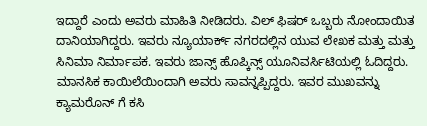ಇದ್ದಾರೆ ಎಂದು ಅವರು ಮಾಹಿತಿ ನೀಡಿದರು. ವಿಲ್ ಫಿಷರ್ ಒಬ್ಬರು ನೋಂದಾಯಿತ ದಾನಿಯಾಗಿದ್ದರು. ಇವರು ನ್ಯೂಯಾರ್ಕ್ ನಗರದಲ್ಲಿನ ಯುವ ಲೇಖಕ ಮತ್ತು ಮತ್ತು ಸಿನಿಮಾ ನಿರ್ಮಾಪಕ. ಇವರು ಜಾನ್ಸ್ ಹೊಪ್ಕಿನ್ಸ್ ಯೂನಿವರ್ಸಿಟಿಯಲ್ಲಿ ಓದಿದ್ದರು. ಮಾನಸಿಕ ಕಾಯಿಲೆಯಿಂದಾಗಿ ಅವರು ಸಾವನ್ನಪ್ಪಿದ್ದರು. ಇವರ ಮುಖವನ್ನು ಕ್ಯಾಮರೊನ್ ಗೆ ಕಸಿ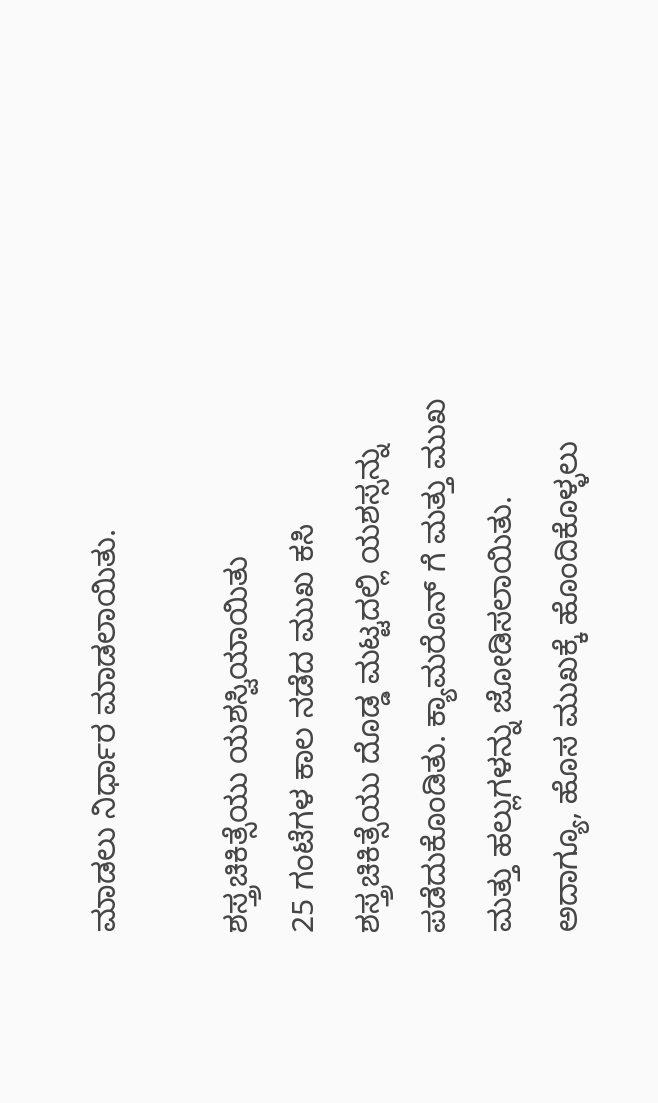ಮಾಡಲು ನಿರ್ಧಾರ ಮಾಡಲಾಯಿತು.

ಶಸ್ತ್ರಚಿಕಿತ್ಸೆಯು ಯಶಸ್ವಿಯಾಯಿತು
25 ಗಂಟೆಗಳ ಕಾಲ ನಡೆದ ಮುಖ ಕಸಿ ಶಸ್ತ್ರಚಿಕಿತ್ಸೆಯು ದೊಡ್ಡ ಮಟ್ಟದಲ್ಲಿ ಯಶಸ್ಸನ್ನು ಪಡೆದುಕೊಂಡಿತು. ಕ್ಯಾಮರೊನ್ ಗೆ ಮತ್ತು ಮುಖ ಮತ್ತು ಹಲ್ಲುಗಳನ್ನು ಜೋಡಿಸಲಾಯಿತು. ಅದಾಗ್ಯೂ, ಹೊಸ ಮುಖಕ್ಕೆ ಹೊಂದಿಕೊಳ್ಳಲು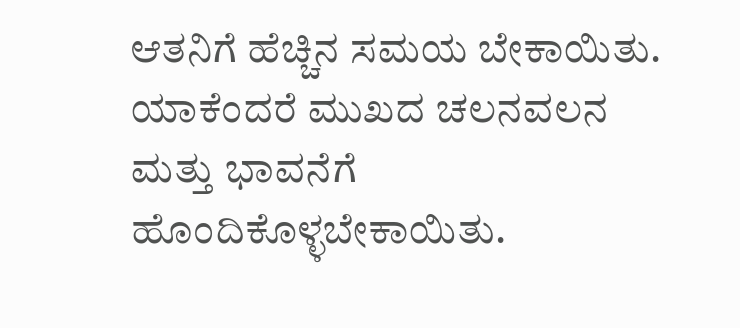ಆತನಿಗೆ ಹೆಚ್ಚಿನ ಸಮಯ ಬೇಕಾಯಿತು. ಯಾಕೆಂದರೆ ಮುಖದ ಚಲನವಲನ ಮತ್ತು ಭಾವನೆಗೆ ಹೊಂದಿಕೊಳ್ಳಬೇಕಾಯಿತು.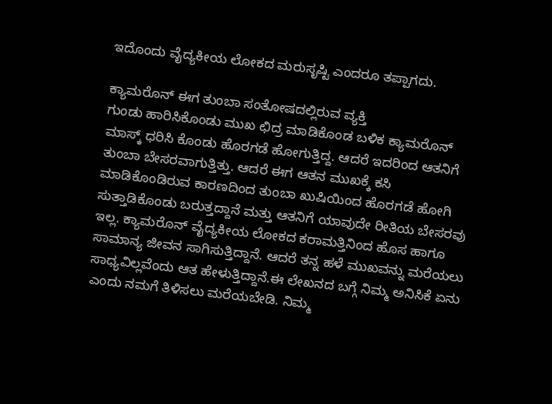ಇದೊಂದು ವೈದ್ಯಕೀಯ ಲೋಕದ ಮರುಸೃಷ್ಟಿ ಎಂದರೂ ತಪ್ಪಾಗದು.

ಕ್ಯಾಮರೊನ್ ಈಗ ತುಂಬಾ ಸಂತೋಷದಲ್ಲಿರುವ ವ್ಯಕ್ತಿ
ಗುಂಡು ಹಾರಿಸಿಕೊಂಡು ಮುಖ ಛಿದ್ರ ಮಾಡಿಕೊಂಡ ಬಳಿಕ ಕ್ಯಾಮರೊನ್ ಮಾಸ್ಕ್ ಧರಿಸಿ ಕೊಂಡು ಹೊರಗಡೆ ಹೋಗುತ್ತಿದ್ದ. ಆದರೆ ಇದರಿಂದ ಆತನಿಗೆ ತುಂಬಾ ಬೇಸರವಾಗುತ್ತಿತ್ತು. ಆದರೆ ಈಗ ಆತನ ಮುಖಕ್ಕೆ ಕಸಿ ಮಾಡಿಕೊಂಡಿರುವ ಕಾರಣದಿಂದ ತುಂಬಾ ಖುಷಿಯಿಂದ ಹೊರಗಡೆ ಹೋಗಿ ಸುತ್ತಾಡಿಕೊಂಡು ಬರುತ್ತದ್ದಾನೆ ಮತ್ತು ಆತನಿಗೆ ಯಾವುದೇ ರೀತಿಯ ಬೇಸರವು ಇಲ್ಲ. ಕ್ಯಾಮರೊನ್ ವೈದ್ಯಕೀಯ ಲೋಕದ ಕರಾಮತ್ತಿನಿಂದ ಹೊಸ ಹಾಗೂ ಸಾಮಾನ್ಯ ಜೀವನ ಸಾಗಿಸುತ್ತಿದ್ದಾನೆ. ಆದರೆ ತನ್ನ ಹಳೆ ಮುಖವನ್ನು ಮರೆಯಲು ಸಾಧ್ಯವಿಲ್ಲವೆಂದು ಆತ ಹೇಳುತ್ತಿದ್ದಾನೆ.ಈ ಲೇಖನದ ಬಗ್ಗೆ ನಿಮ್ಮ ಅನಿಸಿಕೆ ಏನು ಎಂದು ನಮಗೆ ತಿಳಿಸಲು ಮರೆಯಬೇಡಿ. ನಿಮ್ಮ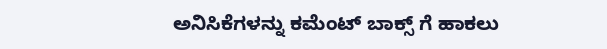ಅನಿಸಿಕೆಗಳನ್ನು ಕಮೆಂಟ್ ಬಾಕ್ಸ್ ಗೆ ಹಾಕಲು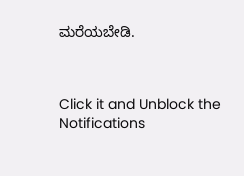ಮರೆಯಬೇಡಿ.



Click it and Unblock the Notifications